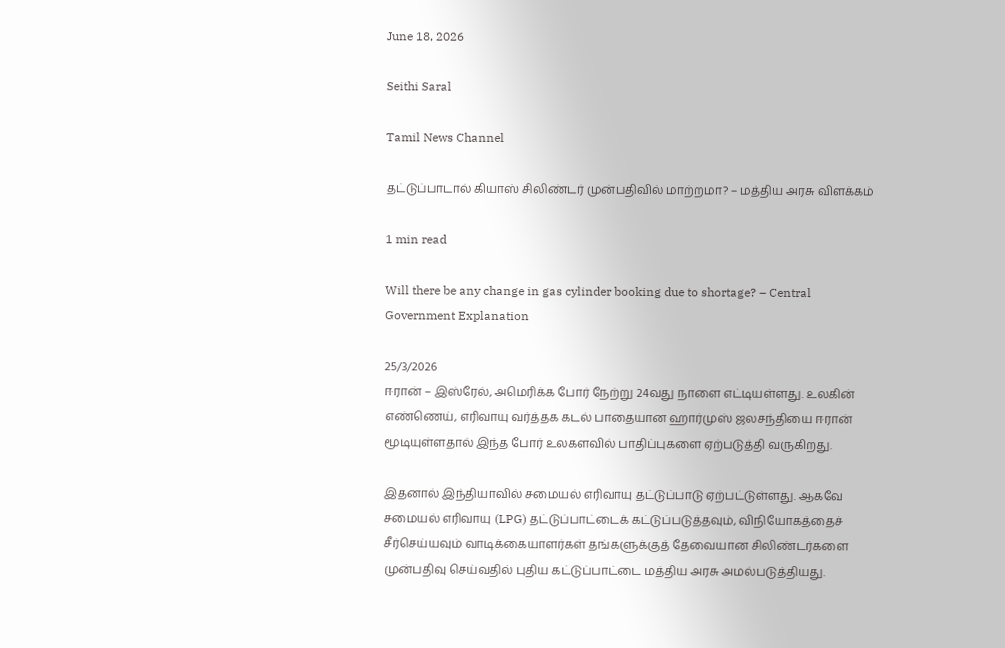June 18, 2026

Seithi Saral

Tamil News Channel

தட்டுப்பாடால் கியாஸ் சிலிண்டர் முன்பதிவில் மாற்றமா? – மத்திய அரசு விளக்கம்

1 min read

Will there be any change in gas cylinder booking due to shortage? – Central Government Explanation

25/3/2026
ஈரான் – இஸ்ரேல், அமெரிக்க போர் நேற்று 24வது நாளை எட்டியள்ளது. உலகின் எண்ணெய், எரிவாயு வர்த்தக கடல் பாதையான ஹார்முஸ் ஜலசந்தியை ஈரான் மூடியுள்ளதால் இந்த போர் உலகளவில் பாதிப்புகளை ஏற்படுத்தி வருகிறது.

இதனால் இந்தியாவில் சமையல் எரிவாயு தட்டுப்பாடு ஏற்பட்டுள்ளது. ஆகவே சமையல் எரிவாயு (LPG) தட்டுப்பாட்டைக் கட்டுப்படுத்தவும், விநியோகத்தைச் சீர்செய்யவும் வாடிக்கையாளர்கள் தங்களுக்குத் தேவையான சிலிண்டர்களை முன்பதிவு செய்வதில் புதிய கட்டுப்பாட்டை மத்திய அரசு அமல்படுத்தியது.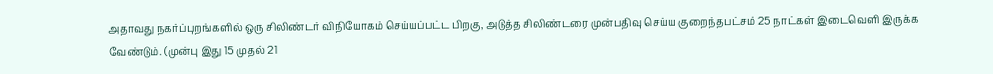அதாவது நகர்ப்புறங்களில் ஒரு சிலிண்டர் விநியோகம் செய்யப்பட்ட பிறகு, அடுத்த சிலிண்டரை முன்பதிவு செய்ய குறைந்தபட்சம் 25 நாட்கள் இடைவெளி இருக்க வேண்டும். (முன்பு இது 15 முதல் 21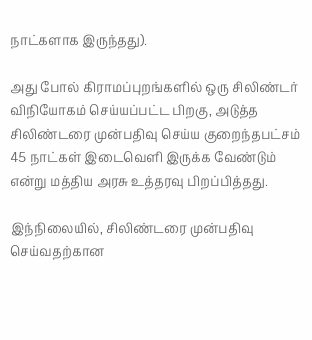நாட்களாக இருந்தது).

அது போல் கிராமப்புறங்களில் ஒரு சிலிண்டர் விநியோகம் செய்யப்பட்ட பிறகு, அடுத்த சிலிண்டரை முன்பதிவு செய்ய குறைந்தபட்சம் 45 நாட்கள் இடைவெளி இருக்க வேண்டும் என்று மத்திய அரசு உத்தரவு பிறப்பித்தது.

இந்நிலையில், சிலிண்டரை முன்பதிவு செய்வதற்கான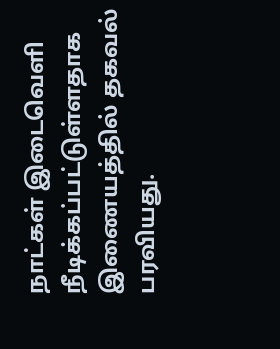நாட்கள் இடைவெளி நீடிக்கப்பட்டுள்ளதாக இணையத்தில் தகவல் பரவியது.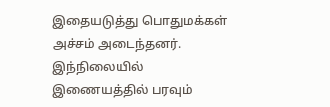இதையடுத்து பொதுமக்கள் அச்சம் அடைந்தனர். இந்நிலையில் இணையத்தில் பரவும்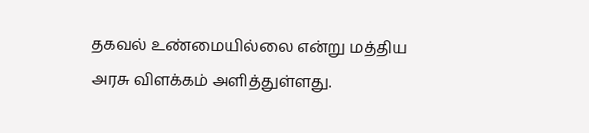தகவல் உண்மையில்லை என்று மத்திய அரசு விளக்கம் அளித்துள்ளது.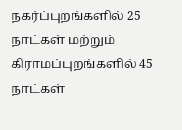நகர்ப்புறங்களில் 25 நாட்கள் மற்றும் கிராமப்புறங்களில் 45 நாட்கள்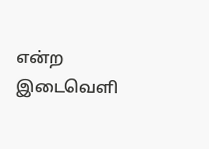என்ற இடைவெளி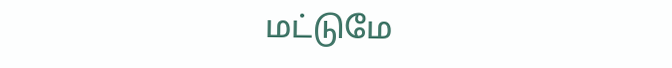மட்டுமே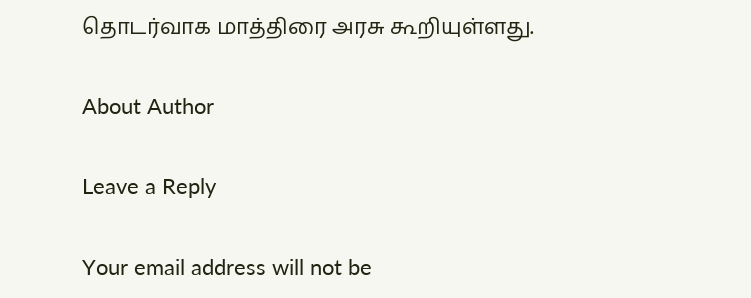தொடர்வாக மாத்திரை அரசு கூறியுள்ளது.

About Author

Leave a Reply

Your email address will not be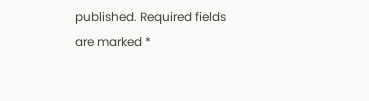published. Required fields are marked *